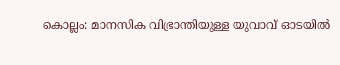കൊല്ലം: മാനസിക വിഭ്രാന്തിയുള്ള യുവാവ് ഓടയിൽ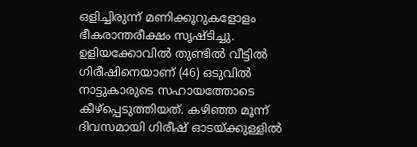ഒളിച്ചിരുന്ന് മണിക്കൂറുകളോളം ഭീകരാന്തരീക്ഷം സൃഷ്ടിച്ചു. ഉളിയക്കോവിൽ തുണ്ടിൽ വീട്ടിൽ ഗിരീഷിനെയാണ് (46) ഒടുവിൽ നാട്ടുകാരുടെ സഹായത്തോടെ കീഴ്പ്പെടുത്തിയത്. കഴിഞ്ഞ മൂന്ന് ദിവസമായി ഗിരീഷ് ഓടയ്ക്കുള്ളിൽ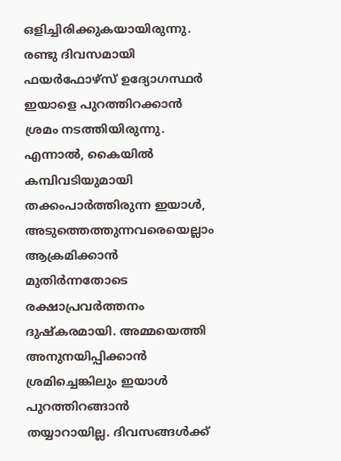ഒളിച്ചിരിക്കുകയായിരുന്നു.
രണ്ടു ദിവസമായി ഫയർഫോഴ്സ് ഉദ്യോഗസ്ഥർ ഇയാളെ പുറത്തിറക്കാൻ ശ്രമം നടത്തിയിരുന്നു. എന്നാൽ, കൈയിൽ കമ്പിവടിയുമായി തക്കംപാർത്തിരുന്ന ഇയാൾ, അടുത്തെത്തുന്നവരെയെല്ലാം ആക്രമിക്കാൻ മുതിർന്നതോടെ രക്ഷാപ്രവർത്തനം ദുഷ്കരമായി. അമ്മയെത്തി അനുനയിപ്പിക്കാൻ ശ്രമിച്ചെങ്കിലും ഇയാൾ പുറത്തിറങ്ങാൻ തയ്യാറായില്ല. ദിവസങ്ങൾക്ക്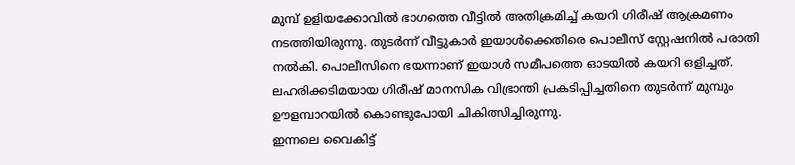മുമ്പ് ഉളിയക്കോവിൽ ഭാഗത്തെ വീട്ടിൽ അതിക്രമിച്ച് കയറി ഗിരീഷ് ആക്രമണം നടത്തിയിരുന്നു. തുടർന്ന് വീട്ടുകാർ ഇയാൾക്കെതിരെ പൊലീസ് സ്റ്റേഷനിൽ പരാതി നൽകി. പൊലീസിനെ ഭയന്നാണ് ഇയാൾ സമീപത്തെ ഓടയിൽ കയറി ഒളിച്ചത്. ലഹരിക്കടിമയായ ഗിരീഷ് മാനസിക വിഭ്രാന്തി പ്രകടിപ്പിച്ചതിനെ തുടർന്ന് മുമ്പും ഊളമ്പാറയിൽ കൊണ്ടുപോയി ചികിത്സിച്ചിരുന്നു.
ഇന്നലെ വൈകിട്ട്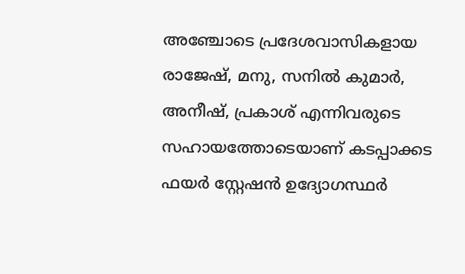അഞ്ചോടെ പ്രദേശവാസികളായ രാജേഷ്, മനു, സനിൽ കുമാർ, അനീഷ്, പ്രകാശ് എന്നിവരുടെ സഹായത്തോടെയാണ് കടപ്പാക്കട ഫയർ സ്റ്റേഷൻ ഉദ്യോഗസ്ഥർ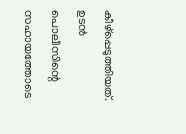കീഴ്പ്പെടുത്തിയത്. ഉടൻ പൊലീസിന്റെ സഹായത്തോടെ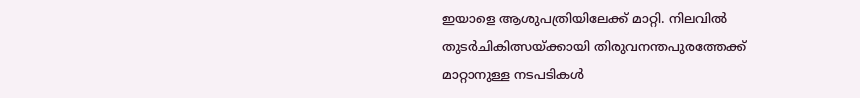ഇയാളെ ആശുപത്രിയിലേക്ക് മാറ്റി. നിലവിൽ തുടർചികിത്സയ്ക്കായി തിരുവനന്തപുരത്തേക്ക് മാറ്റാനുള്ള നടപടികൾ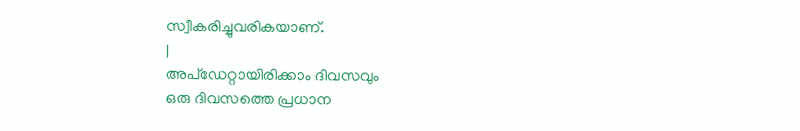സ്വീകരിച്ചുവരികയാണ്.
|
അപ്ഡേറ്റായിരിക്കാം ദിവസവും
ഒരു ദിവസത്തെ പ്രധാന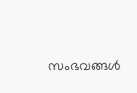സംഭവങ്ങൾ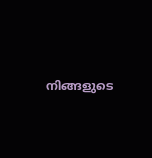നിങ്ങളുടെ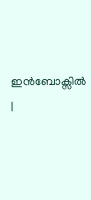ഇൻബോക്സിൽ |